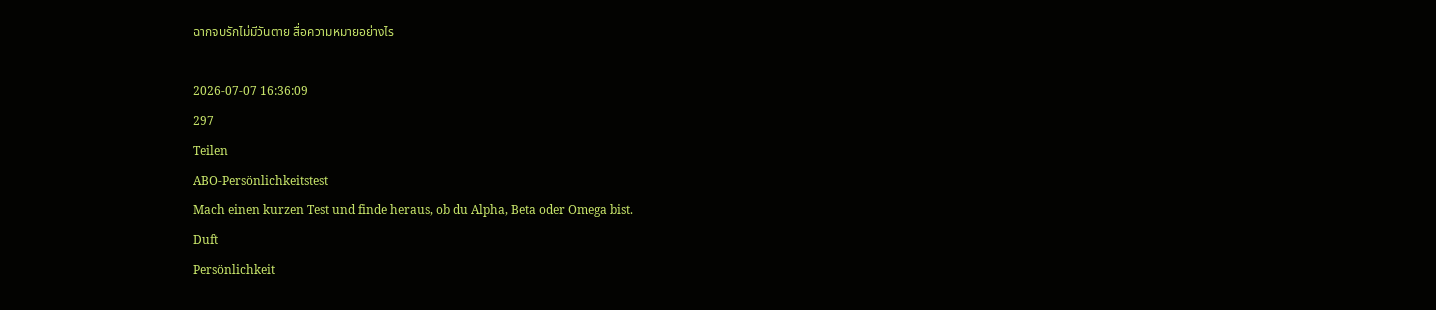ฉากจบรักไม่มีวันตาย สื่อความหมายอย่างไร

2026-07-07 16:36:09
297
Teilen
ABO-Persönlichkeitstest
Mach einen kurzen Test und finde heraus, ob du Alpha, Beta oder Omega bist.
Duft
Persönlichkeit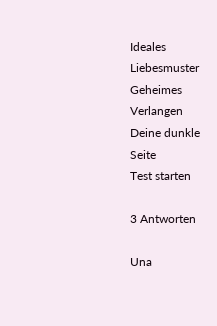Ideales Liebesmuster
Geheimes Verlangen
Deine dunkle Seite
Test starten

3 Antworten

Una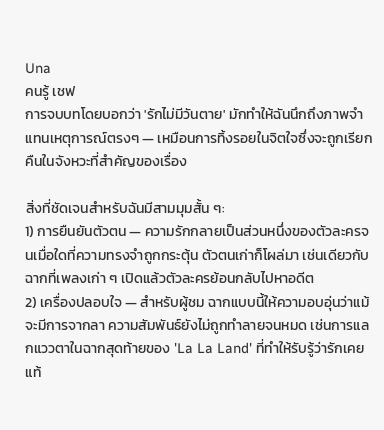Una
คนรู้ เชฟ
การจบบทโดยบอกว่า 'รักไม่มีวันตาย' มักทำให้ฉันนึกถึงภาพจำแทนเหตุการณ์ตรงๆ — เหมือนการทิ้งรอยในจิตใจซึ่งจะถูกเรียกคืนในจังหวะที่สำคัญของเรื่อง

สิ่งที่ชัดเจนสำหรับฉันมีสามมุมสั้น ๆ:
1) การยืนยันตัวตน — ความรักกลายเป็นส่วนหนึ่งของตัวละครจนเมื่อใดที่ความทรงจำถูกกระตุ้น ตัวตนเก่าก็โผล่มา เช่นเดียวกับฉากที่เพลงเก่า ๆ เปิดแล้วตัวละครย้อนกลับไปหาอดีต
2) เครื่องปลอบใจ — สำหรับผู้ชม ฉากแบบนี้ให้ความอบอุ่นว่าแม้จะมีการจากลา ความสัมพันธ์ยังไม่ถูกทำลายจนหมด เช่นการแลกแววตาในฉากสุดท้ายของ 'La La Land' ที่ทำให้รับรู้ว่ารักเคยแท้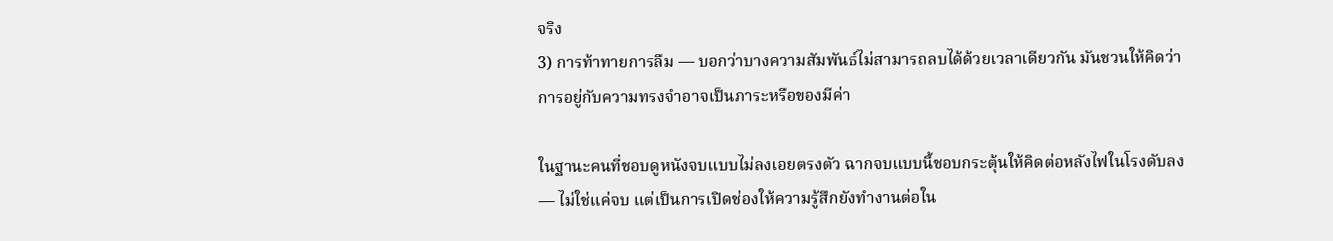จริง
3) การท้าทายการลืม — บอกว่าบางความสัมพันธ์ไม่สามารถลบได้ด้วยเวลาเดียวกัน มันชวนให้คิดว่าการอยู่กับความทรงจำอาจเป็นภาระหรือของมีค่า

ในฐานะคนที่ชอบดูหนังจบแบบไม่ลงเอยตรงตัว ฉากจบแบบนี้ชอบกระตุ้นให้คิดต่อหลังไฟในโรงดับลง — ไม่ใช่แค่จบ แต่เป็นการเปิดช่องให้ความรู้สึกยังทำงานต่อใน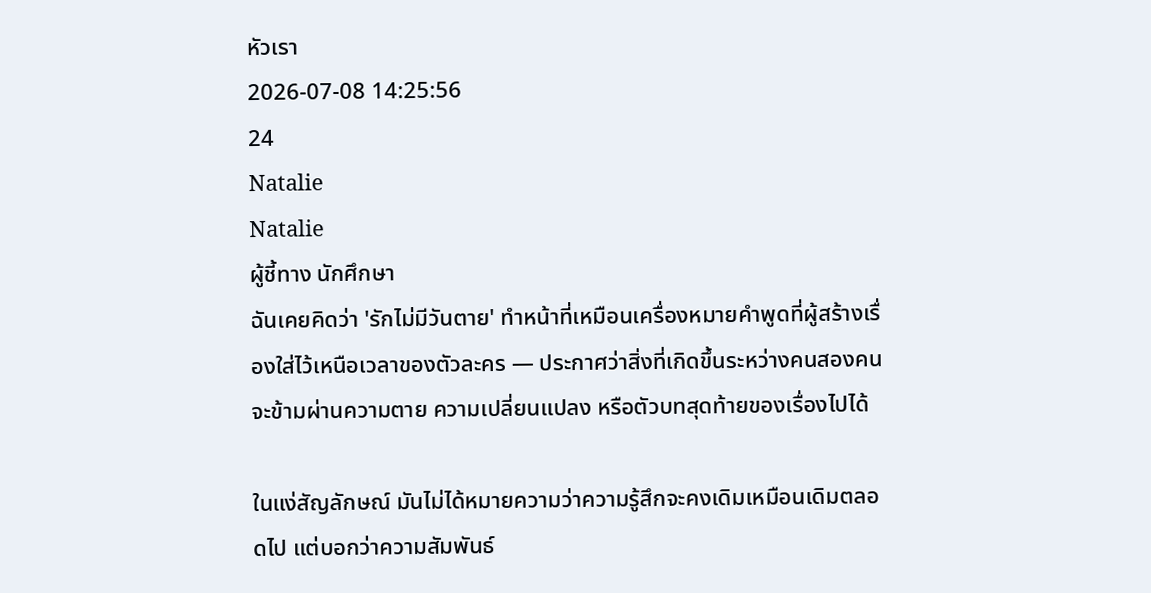หัวเรา
2026-07-08 14:25:56
24
Natalie
Natalie
ผู้ชี้ทาง นักศึกษา
ฉันเคยคิดว่า 'รักไม่มีวันตาย' ทำหน้าที่เหมือนเครื่องหมายคำพูดที่ผู้สร้างเรื่องใส่ไว้เหนือเวลาของตัวละคร — ประกาศว่าสิ่งที่เกิดขึ้นระหว่างคนสองคนจะข้ามผ่านความตาย ความเปลี่ยนแปลง หรือตัวบทสุดท้ายของเรื่องไปได้

ในแง่สัญลักษณ์ มันไม่ได้หมายความว่าความรู้สึกจะคงเดิมเหมือนเดิมตลอดไป แต่บอกว่าความสัมพันธ์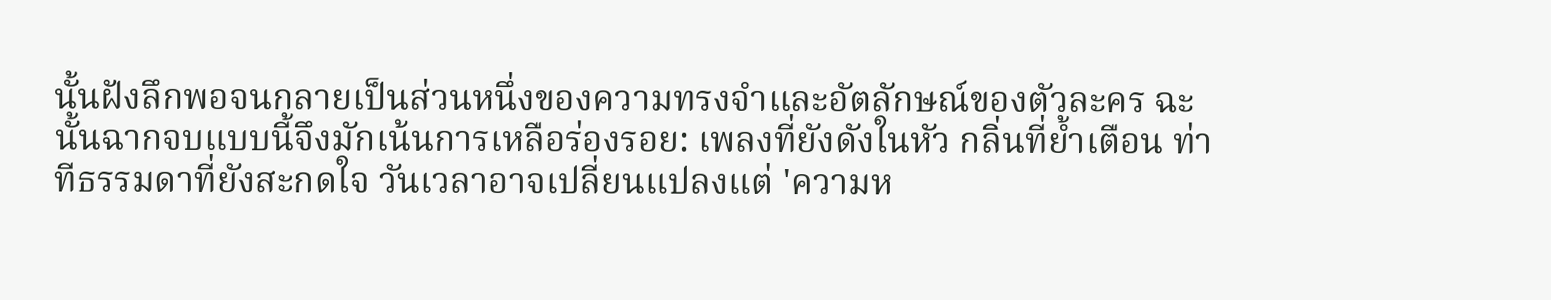นั้นฝังลึกพอจนกลายเป็นส่วนหนึ่งของความทรงจำและอัตลักษณ์ของตัวละคร ฉะนั้นฉากจบแบบนี้จึงมักเน้นการเหลือร่องรอย: เพลงที่ยังดังในหัว กลิ่นที่ย้ำเตือน ท่าทีธรรมดาที่ยังสะกดใจ วันเวลาอาจเปลี่ยนแปลงแต่ 'ความห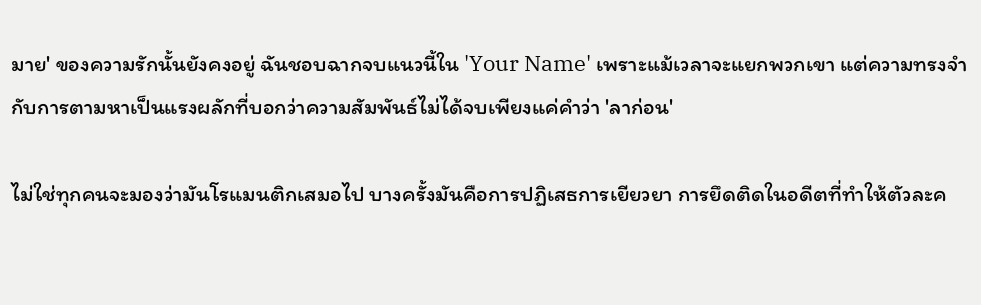มาย' ของความรักนั้นยังคงอยู่ ฉันชอบฉากจบแนวนี้ใน 'Your Name' เพราะแม้เวลาจะแยกพวกเขา แต่ความทรงจำกับการตามหาเป็นแรงผลักที่บอกว่าความสัมพันธ์ไม่ได้จบเพียงแค่คำว่า 'ลาก่อน'

ไม่ใช่ทุกคนจะมองว่ามันโรแมนติกเสมอไป บางครั้งมันคือการปฏิเสธการเยียวยา การยึดติดในอดีตที่ทำให้ตัวละค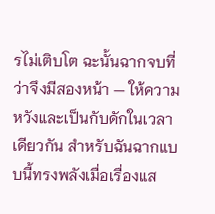รไม่เติบโต ฉะนั้นฉากจบที่ว่าจึงมีสองหน้า — ให้ความหวังและเป็นกับดักในเวลาเดียวกัน สำหรับฉันฉากแบบนี้ทรงพลังเมื่อเรื่องแส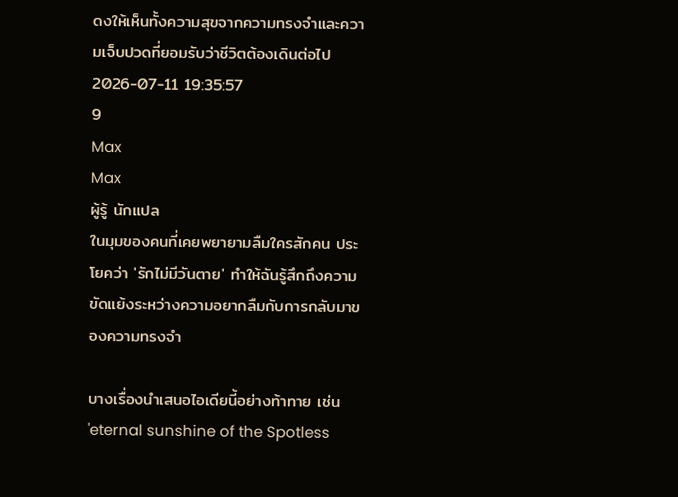ดงให้เห็นทั้งความสุขจากความทรงจำและความเจ็บปวดที่ยอมรับว่าชีวิตต้องเดินต่อไป
2026-07-11 19:35:57
9
Max
Max
ผู้รู้ นักแปล
ในมุมของคนที่เคยพยายามลืมใครสักคน ประโยคว่า 'รักไม่มีวันตาย' ทำให้ฉันรู้สึกถึงความขัดแย้งระหว่างความอยากลืมกับการกลับมาของความทรงจำ

บางเรื่องนำเสนอไอเดียนี้อย่างท้าทาย เช่น 'eternal sunshine of the Spotless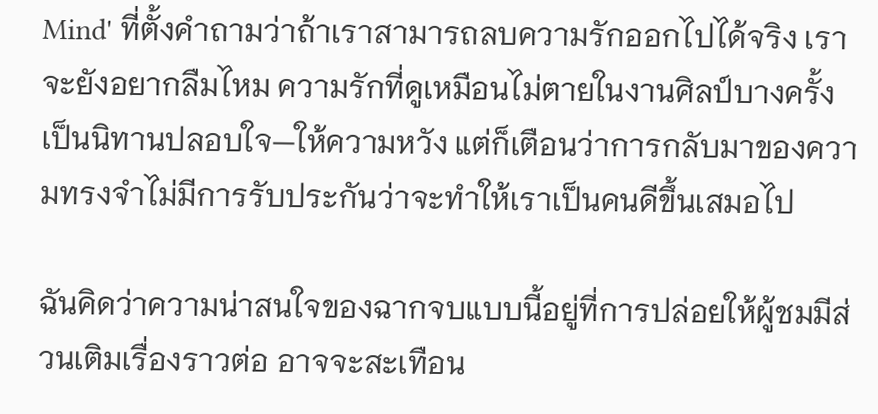Mind' ที่ตั้งคำถามว่าถ้าเราสามารถลบความรักออกไปได้จริง เราจะยังอยากลืมไหม ความรักที่ดูเหมือนไม่ตายในงานศิลป์บางครั้งเป็นนิทานปลอบใจ—ให้ความหวัง แต่ก็เตือนว่าการกลับมาของความทรงจำไม่มีการรับประกันว่าจะทำให้เราเป็นคนดีขึ้นเสมอไป

ฉันคิดว่าความน่าสนใจของฉากจบแบบนี้อยู่ที่การปล่อยให้ผู้ชมมีส่วนเติมเรื่องราวต่อ อาจจะสะเทือน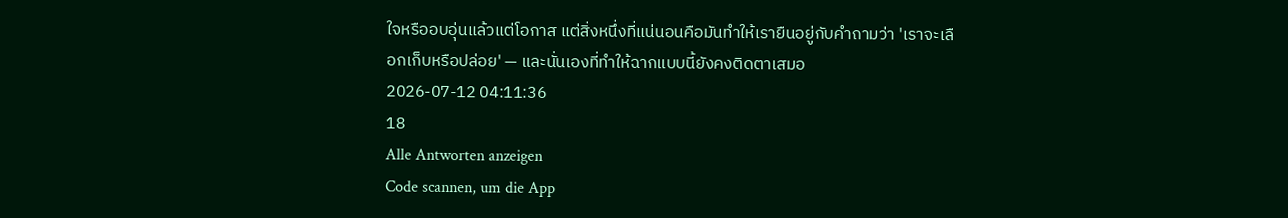ใจหรืออบอุ่นแล้วแต่โอกาส แต่สิ่งหนึ่งที่แน่นอนคือมันทำให้เรายืนอยู่กับคำถามว่า 'เราจะเลือกเก็บหรือปล่อย' — และนั่นเองที่ทำให้ฉากแบบนี้ยังคงติดตาเสมอ
2026-07-12 04:11:36
18
Alle Antworten anzeigen
Code scannen, um die App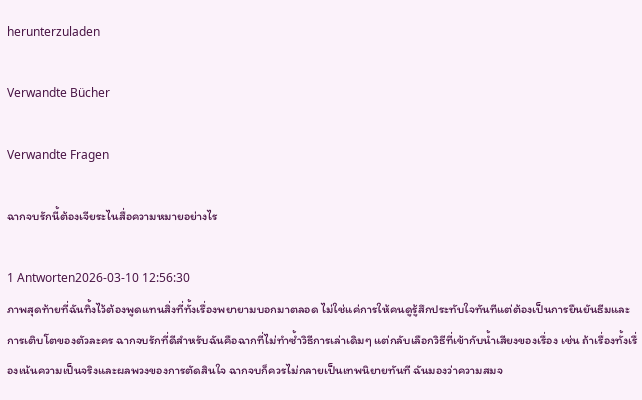herunterzuladen

Verwandte Bücher

Verwandte Fragen

ฉากจบรักนี้ต้องเจียระไนสื่อความหมายอย่างไร

1 Antworten2026-03-10 12:56:30
ภาพสุดท้ายที่ฉันทิ้งไว้ต้องพูดแทนสิ่งที่ทั้งเรื่องพยายามบอกมาตลอด ไม่ใช่แค่การให้คนดูรู้สึกประทับใจทันทีแต่ต้องเป็นการยืนยันธีมและการเติบโตของตัวละคร ฉากจบรักที่ดีสำหรับฉันคือฉากที่ไม่ทำซ้ำวิธีการเล่าเดิมๆ แต่กลับเลือกวิธีที่เข้ากับน้ำเสียงของเรื่อง เช่น ถ้าเรื่องทั้งเรื่องเน้นความเป็นจริงและผลพวงของการตัดสินใจ ฉากจบก็ควรไม่กลายเป็นเทพนิยายทันที ฉันมองว่าความสมจ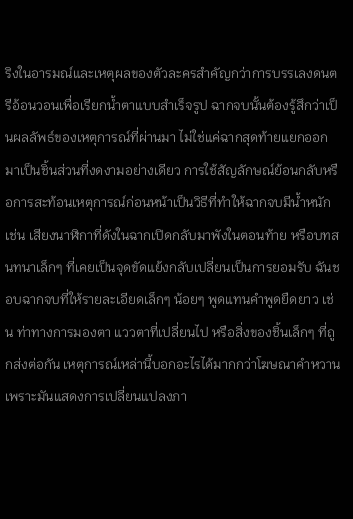ริงในอารมณ์และเหตุผลของตัวละครสำคัญกว่าการบรรเลงดนตรีอ้อนวอนเพื่อเรียกน้ำตาแบบสำเร็จรูป ฉากจบนั้นต้องรู้สึกว่าเป็นผลลัพธ์ของเหตุการณ์ที่ผ่านมา ไม่ใช่แค่ฉากสุดท้ายแยกออกมาเป็นชิ้นส่วนที่งดงามอย่างเดียว การใช้สัญลักษณ์ย้อนกลับหรือการสะท้อนเหตุการณ์ก่อนหน้าเป็นวิธีที่ทำให้ฉากจบมีน้ำหนัก เช่น เสียงนาฬิกาที่ดังในฉากเปิดกลับมาพังในตอนท้าย หรือบทสนทนาเล็กๆ ที่เคยเป็นจุดขัดแย้งกลับเปลี่ยนเป็นการยอมรับ ฉันชอบฉากจบที่ให้รายละเอียดเล็กๆ น้อยๆ พูดแทนคำพูดยืดยาว เช่น ท่าทางการมองตา แววตาที่เปลี่ยนไป หรือสิ่งของชิ้นเล็กๆ ที่ถูกส่งต่อกัน เหตุการณ์เหล่านี้บอกอะไรได้มากกว่าโฆษณาคำหวาน เพราะมันแสดงการเปลี่ยนแปลงภา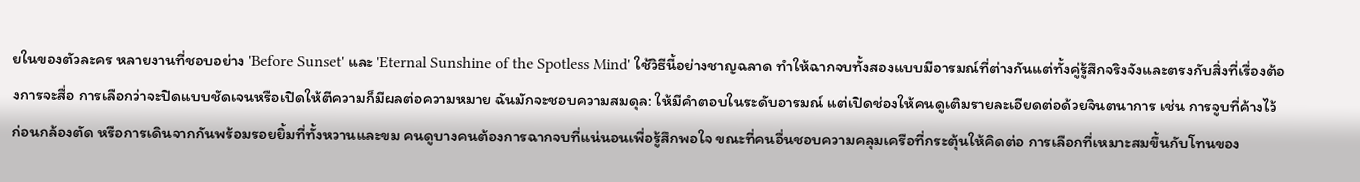ยในของตัวละคร หลายงานที่ชอบอย่าง 'Before Sunset' และ 'Eternal Sunshine of the Spotless Mind' ใช้วิธีนี้อย่างชาญฉลาด ทำให้ฉากจบทั้งสองแบบมีอารมณ์ที่ต่างกันแต่ทั้งคู่รู้สึกจริงจังและตรงกับสิ่งที่เรื่องต้องการจะสื่อ การเลือกว่าจะปิดแบบชัดเจนหรือเปิดให้ตีความก็มีผลต่อความหมาย ฉันมักจะชอบความสมดุล: ให้มีคำตอบในระดับอารมณ์ แต่เปิดช่องให้คนดูเติมรายละเอียดต่อด้วยจินตนาการ เช่น การจูบที่ค้างไว้ก่อนกล้องตัด หรือการเดินจากกันพร้อมรอยยิ้มที่ทั้งหวานและขม คนดูบางคนต้องการฉากจบที่แน่นอนเพื่อรู้สึกพอใจ ขณะที่คนอื่นชอบความคลุมเครือที่กระตุ้นให้คิดต่อ การเลือกที่เหมาะสมขึ้นกับโทนของ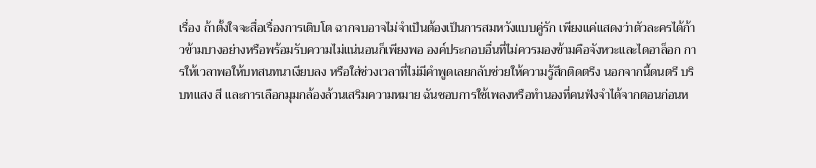เรื่อง ถ้าตั้งใจจะสื่อเรื่องการเติบโต ฉากจบอาจไม่จำเป็นต้องเป็นการสมหวังแบบคู่รัก เพียงแค่แสดงว่าตัวละครได้ก้าวข้ามบางอย่างหรือพร้อมรับความไม่แน่นอนก็เพียงพอ องค์ประกอบอื่นที่ไม่ควรมองข้ามคือจังหวะและไดอาล็อก การให้เวลาพอให้บทสนทนาเงียบลง หรือใส่ช่วงเวลาที่ไม่มีคำพูดเลยกลับช่วยให้ความรู้สึกติดตรึง นอกจากนี้ดนตรี บริบทแสง สี และการเลือกมุมกล้องล้วนเสริมความหมาย ฉันชอบการใช้เพลงหรือทำนองที่คนฟังจำได้จากตอนก่อนห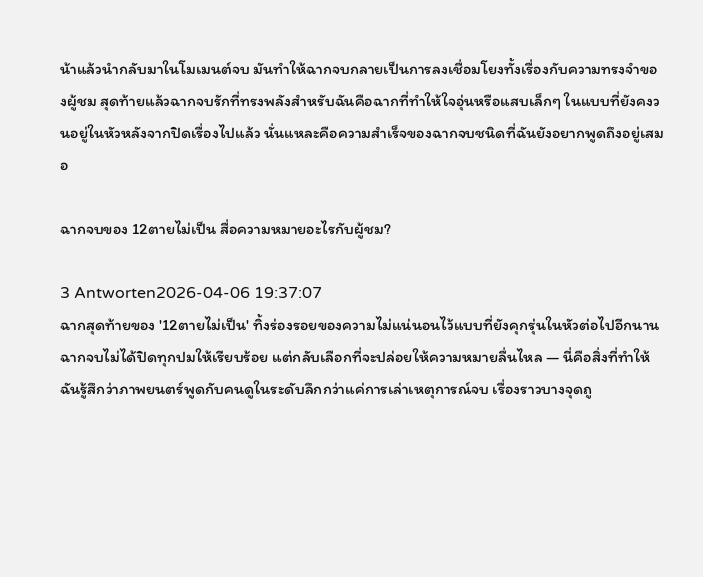น้าแล้วนำกลับมาในโมเมนต์จบ มันทำให้ฉากจบกลายเป็นการลงเชื่อมโยงทั้งเรื่องกับความทรงจำของผู้ชม สุดท้ายแล้วฉากจบรักที่ทรงพลังสำหรับฉันคือฉากที่ทำให้ใจอุ่นหรือแสบเล็กๆ ในแบบที่ยังคงวนอยู่ในหัวหลังจากปิดเรื่องไปแล้ว นั่นแหละคือความสำเร็จของฉากจบชนิดที่ฉันยังอยากพูดถึงอยู่เสมอ

ฉากจบของ 12ตายไม่เป็น สื่อความหมายอะไรกับผู้ชม?

3 Antworten2026-04-06 19:37:07
ฉากสุดท้ายของ '12ตายไม่เป็น' ทิ้งร่องรอยของความไม่แน่นอนไว้แบบที่ยังคุกรุ่นในหัวต่อไปอีกนาน ฉากจบไม่ได้ปิดทุกปมให้เรียบร้อย แต่กลับเลือกที่จะปล่อยให้ความหมายลื่นไหล — นี่คือสิ่งที่ทำให้ฉันรู้สึกว่าภาพยนตร์พูดกับคนดูในระดับลึกกว่าแค่การเล่าเหตุการณ์จบ เรื่องราวบางจุดถู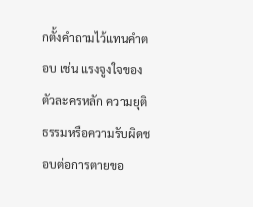กตั้งคำถามไว้แทนคำตอบ เช่น แรงจูงใจของตัวละครหลัก ความยุติธรรมหรือความรับผิดชอบต่อการตายขอ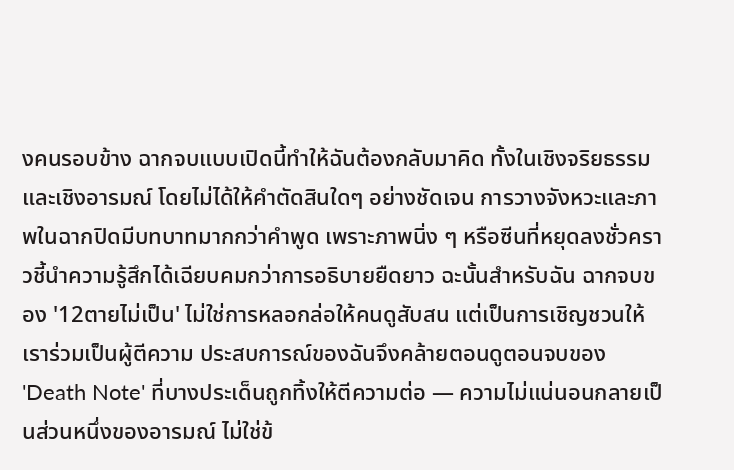งคนรอบข้าง ฉากจบแบบเปิดนี้ทำให้ฉันต้องกลับมาคิด ทั้งในเชิงจริยธรรมและเชิงอารมณ์ โดยไม่ได้ให้คำตัดสินใดๆ อย่างชัดเจน การวางจังหวะและภาพในฉากปิดมีบทบาทมากกว่าคำพูด เพราะภาพนิ่ง ๆ หรือซีนที่หยุดลงชั่วคราวชี้นำความรู้สึกได้เฉียบคมกว่าการอธิบายยืดยาว ฉะนั้นสำหรับฉัน ฉากจบของ '12ตายไม่เป็น' ไม่ใช่การหลอกล่อให้คนดูสับสน แต่เป็นการเชิญชวนให้เราร่วมเป็นผู้ตีความ ประสบการณ์ของฉันจึงคล้ายตอนดูตอนจบของ 'Death Note' ที่บางประเด็นถูกทิ้งให้ตีความต่อ — ความไม่แน่นอนกลายเป็นส่วนหนึ่งของอารมณ์ ไม่ใช่ข้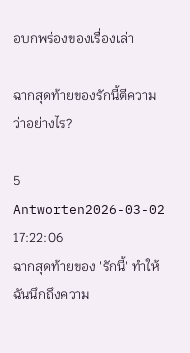อบกพร่องของเรื่องเล่า

ฉากสุดท้ายของรักนี้ตีความว่าอย่างไร?

5 Antworten2026-03-02 17:22:06
ฉากสุดท้ายของ 'รักนี้' ทำให้ฉันนึกถึงความ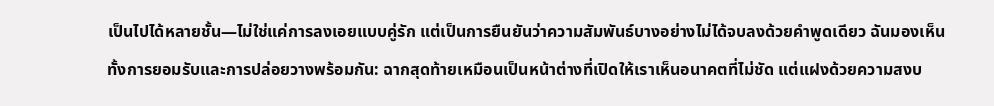เป็นไปได้หลายชั้น—ไม่ใช่แค่การลงเอยแบบคู่รัก แต่เป็นการยืนยันว่าความสัมพันธ์บางอย่างไม่ได้จบลงด้วยคำพูดเดียว ฉันมองเห็นทั้งการยอมรับและการปล่อยวางพร้อมกัน: ฉากสุดท้ายเหมือนเป็นหน้าต่างที่เปิดให้เราเห็นอนาคตที่ไม่ชัด แต่แฝงด้วยความสงบ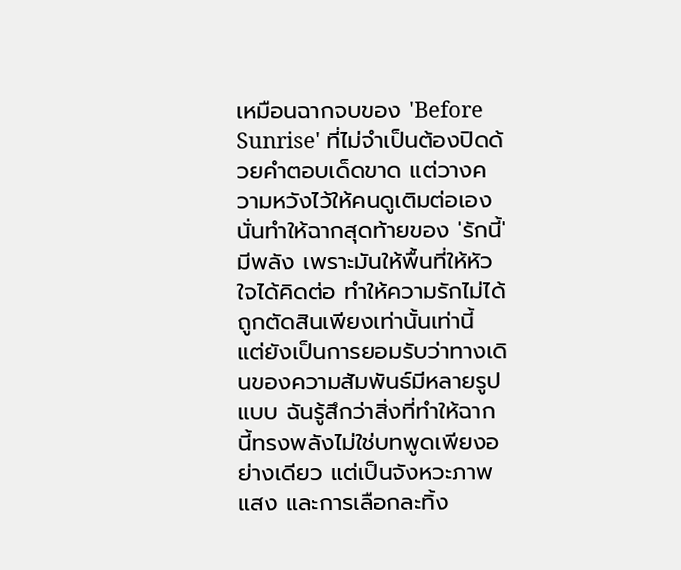เหมือนฉากจบของ 'Before Sunrise' ที่ไม่จำเป็นต้องปิดด้วยคำตอบเด็ดขาด แต่วางความหวังไว้ให้คนดูเติมต่อเอง นั่นทำให้ฉากสุดท้ายของ 'รักนี้' มีพลัง เพราะมันให้พื้นที่ให้หัวใจได้คิดต่อ ทำให้ความรักไม่ได้ถูกตัดสินเพียงเท่านั้นเท่านี้ แต่ยังเป็นการยอมรับว่าทางเดินของความสัมพันธ์มีหลายรูปแบบ ฉันรู้สึกว่าสิ่งที่ทำให้ฉากนี้ทรงพลังไม่ใช่บทพูดเพียงอย่างเดียว แต่เป็นจังหวะภาพ แสง และการเลือกละทิ้ง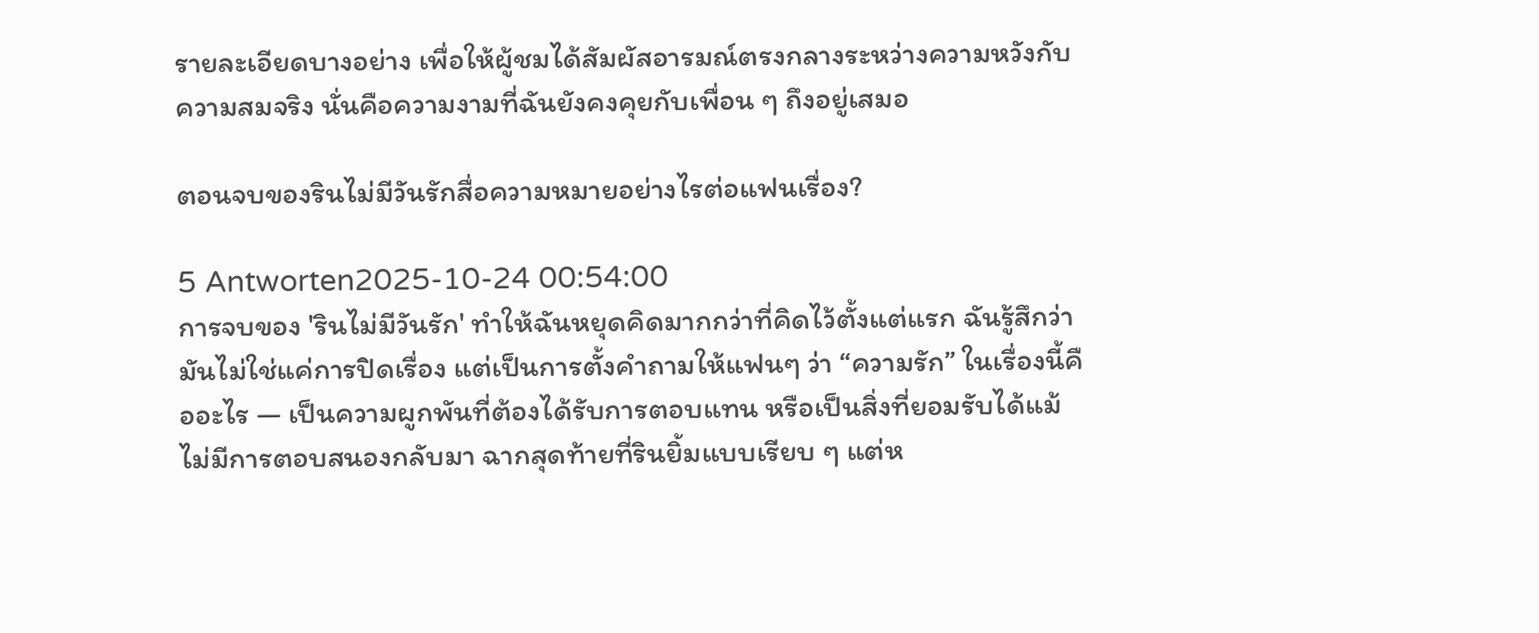รายละเอียดบางอย่าง เพื่อให้ผู้ชมได้สัมผัสอารมณ์ตรงกลางระหว่างความหวังกับความสมจริง นั่นคือความงามที่ฉันยังคงคุยกับเพื่อน ๆ ถึงอยู่เสมอ

ตอนจบของรินไม่มีวันรักสื่อความหมายอย่างไรต่อแฟนเรื่อง?

5 Antworten2025-10-24 00:54:00
การจบของ 'รินไม่มีวันรัก' ทำให้ฉันหยุดคิดมากกว่าที่คิดไว้ตั้งแต่แรก ฉันรู้สึกว่ามันไม่ใช่แค่การปิดเรื่อง แต่เป็นการตั้งคำถามให้แฟนๆ ว่า “ความรัก” ในเรื่องนี้คืออะไร — เป็นความผูกพันที่ต้องได้รับการตอบแทน หรือเป็นสิ่งที่ยอมรับได้แม้ไม่มีการตอบสนองกลับมา ฉากสุดท้ายที่รินยิ้มแบบเรียบ ๆ แต่ห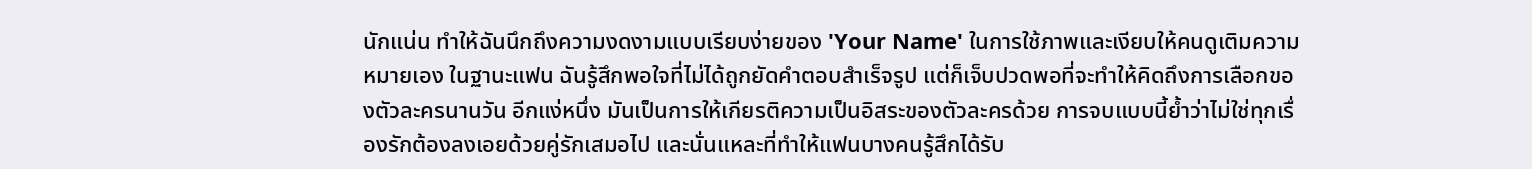นักแน่น ทำให้ฉันนึกถึงความงดงามแบบเรียบง่ายของ 'Your Name' ในการใช้ภาพและเงียบให้คนดูเติมความหมายเอง ในฐานะแฟน ฉันรู้สึกพอใจที่ไม่ได้ถูกยัดคำตอบสำเร็จรูป แต่ก็เจ็บปวดพอที่จะทำให้คิดถึงการเลือกของตัวละครนานวัน อีกแง่หนึ่ง มันเป็นการให้เกียรติความเป็นอิสระของตัวละครด้วย การจบแบบนี้ย้ำว่าไม่ใช่ทุกเรื่องรักต้องลงเอยด้วยคู่รักเสมอไป และนั่นแหละที่ทำให้แฟนบางคนรู้สึกได้รับ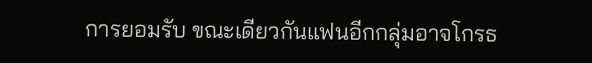การยอมรับ ขณะเดียวกันแฟนอีกกลุ่มอาจโกรธ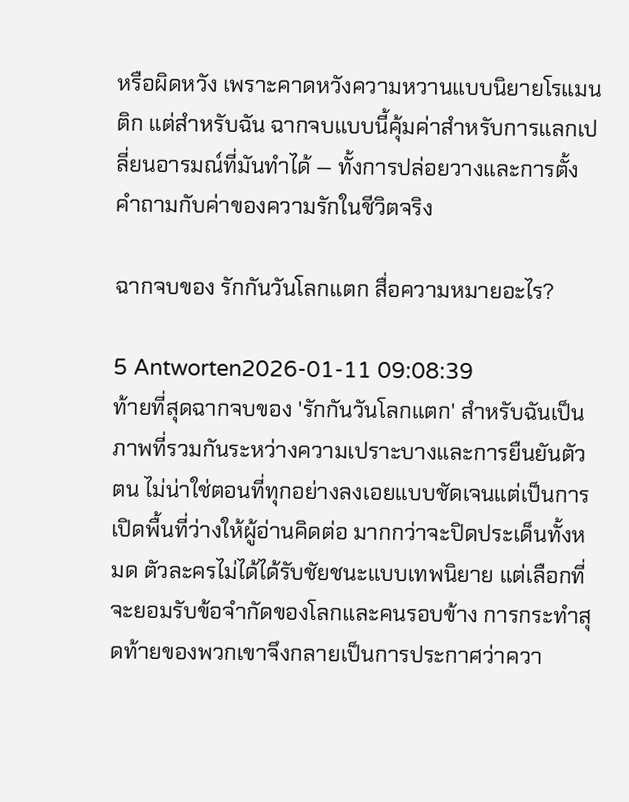หรือผิดหวัง เพราะคาดหวังความหวานแบบนิยายโรแมนติก แต่สำหรับฉัน ฉากจบแบบนี้คุ้มค่าสำหรับการแลกเปลี่ยนอารมณ์ที่มันทำได้ — ทั้งการปล่อยวางและการตั้งคำถามกับค่าของความรักในชีวิตจริง

ฉากจบของ รักกันวันโลกแตก สื่อความหมายอะไร?

5 Antworten2026-01-11 09:08:39
ท้ายที่สุดฉากจบของ 'รักกันวันโลกแตก' สำหรับฉันเป็นภาพที่รวมกันระหว่างความเปราะบางและการยืนยันตัวตน ไม่น่าใช่ตอนที่ทุกอย่างลงเอยแบบชัดเจนแต่เป็นการเปิดพื้นที่ว่างให้ผู้อ่านคิดต่อ มากกว่าจะปิดประเด็นทั้งหมด ตัวละครไม่ได้ได้รับชัยชนะแบบเทพนิยาย แต่เลือกที่จะยอมรับข้อจำกัดของโลกและคนรอบข้าง การกระทำสุดท้ายของพวกเขาจึงกลายเป็นการประกาศว่าควา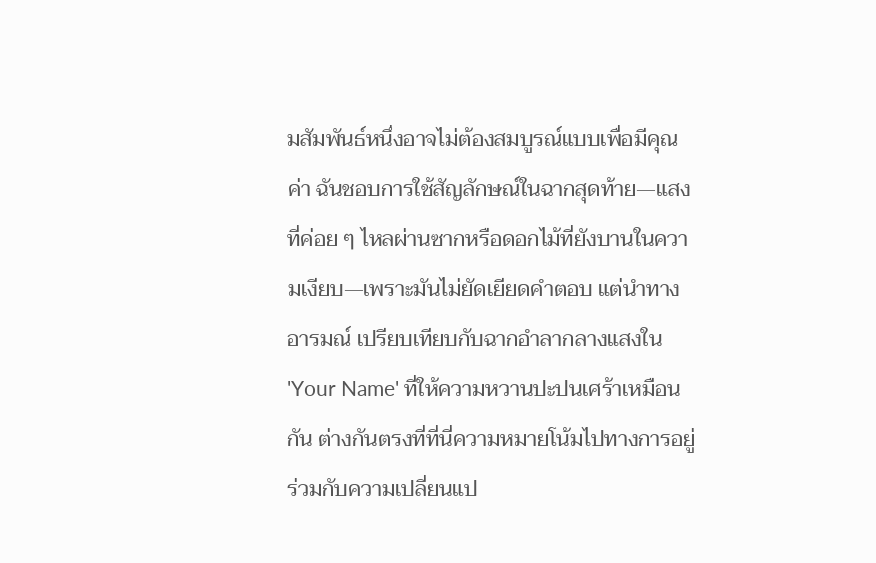มสัมพันธ์หนึ่งอาจไม่ต้องสมบูรณ์แบบเพื่อมีคุณค่า ฉันชอบการใช้สัญลักษณ์ในฉากสุดท้าย—แสงที่ค่อย ๆ ไหลผ่านซากหรือดอกไม้ที่ยังบานในความเงียบ—เพราะมันไม่ยัดเยียดคำตอบ แต่นำทางอารมณ์ เปรียบเทียบกับฉากอำลากลางแสงใน 'Your Name' ที่ให้ความหวานปะปนเศร้าเหมือนกัน ต่างกันตรงที่ที่นี่ความหมายโน้มไปทางการอยู่ร่วมกับความเปลี่ยนแป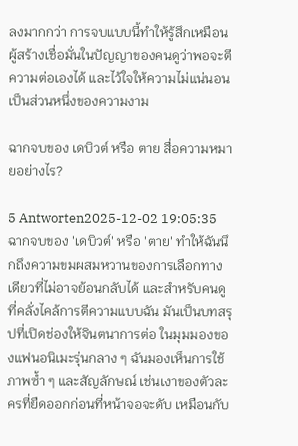ลงมากกว่า การจบแบบนี้ทำให้รู้สึกเหมือนผู้สร้างเชื่อมั่นในปัญญาของคนดูว่าพอจะตีความต่อเองได้ และไว้ใจให้ความไม่แน่นอนเป็นส่วนหนึ่งของความงาม

ฉากจบของ เดบิวต์ หรือ ตาย สื่อความหมายอย่างไร?

5 Antworten2025-12-02 19:05:35
ฉากจบของ 'เดบิวต์' หรือ 'ตาย' ทำให้ฉันนึกถึงความขมผสมหวานของการเลือกทางเดียวที่ไม่อาจย้อนกลับได้ และสำหรับคนดูที่คลั่งไคล้การตีความแบบฉัน มันเป็นบทสรุปที่เปิดช่องให้จินตนาการต่อ ในมุมมองของแฟนอนิเมะรุ่นกลาง ๆ ฉันมองเห็นการใช้ภาพซ้ำ ๆ และสัญลักษณ์ เช่นเงาของตัวละครที่ยืดออกก่อนที่หน้าจอจะดับ เหมือนกับ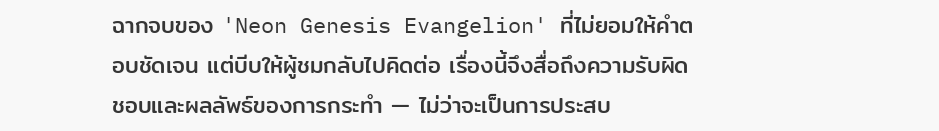ฉากจบของ 'Neon Genesis Evangelion' ที่ไม่ยอมให้คำตอบชัดเจน แต่บีบให้ผู้ชมกลับไปคิดต่อ เรื่องนี้จึงสื่อถึงความรับผิดชอบและผลลัพธ์ของการกระทำ — ไม่ว่าจะเป็นการประสบ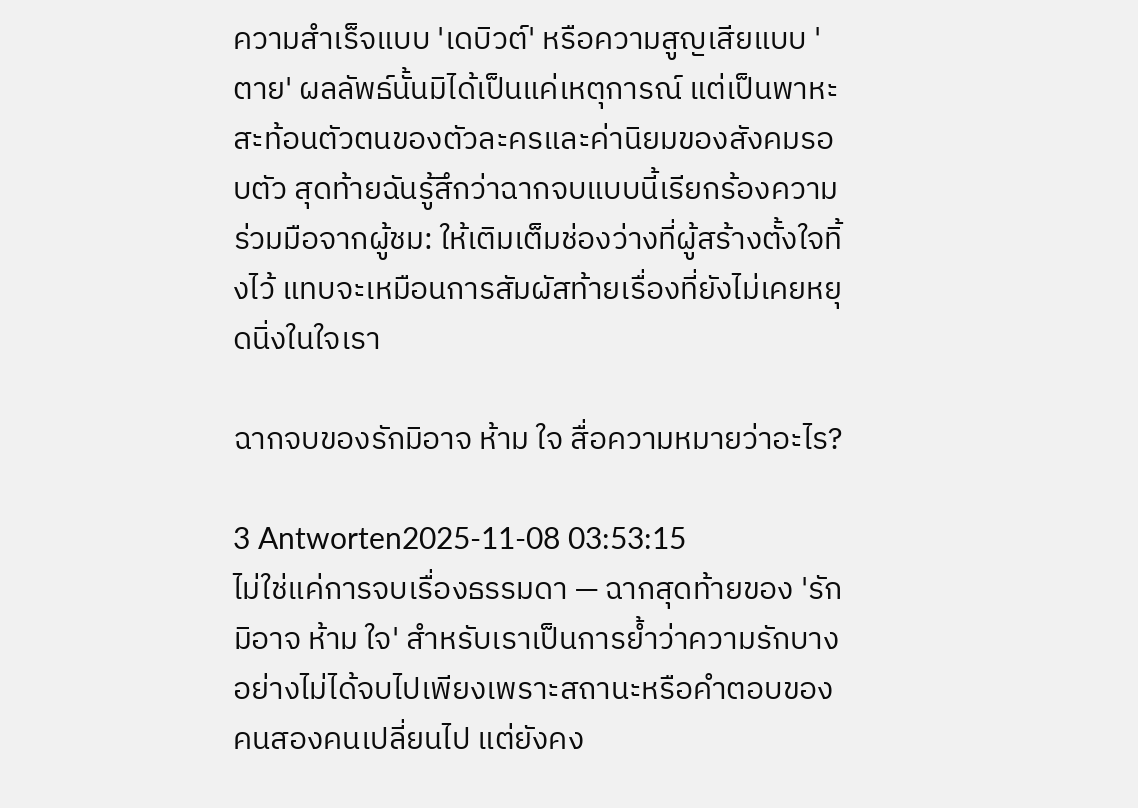ความสำเร็จแบบ 'เดบิวต์' หรือความสูญเสียแบบ 'ตาย' ผลลัพธ์นั้นมิได้เป็นแค่เหตุการณ์ แต่เป็นพาหะสะท้อนตัวตนของตัวละครและค่านิยมของสังคมรอบตัว สุดท้ายฉันรู้สึกว่าฉากจบแบบนี้เรียกร้องความร่วมมือจากผู้ชม: ให้เติมเต็มช่องว่างที่ผู้สร้างตั้งใจทิ้งไว้ แทบจะเหมือนการสัมผัสท้ายเรื่องที่ยังไม่เคยหยุดนิ่งในใจเรา

ฉากจบของรักมิอาจ ห้าม ใจ สื่อความหมายว่าอะไร?

3 Antworten2025-11-08 03:53:15
ไม่ใช่แค่การจบเรื่องธรรมดา — ฉากสุดท้ายของ 'รักมิอาจ ห้าม ใจ' สำหรับเราเป็นการย้ำว่าความรักบางอย่างไม่ได้จบไปเพียงเพราะสถานะหรือคำตอบของคนสองคนเปลี่ยนไป แต่ยังคง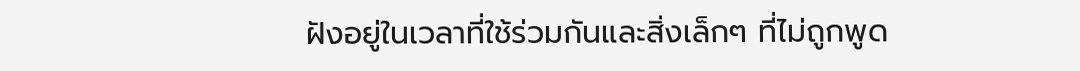ฝังอยู่ในเวลาที่ใช้ร่วมกันและสิ่งเล็กๆ ที่ไม่ถูกพูด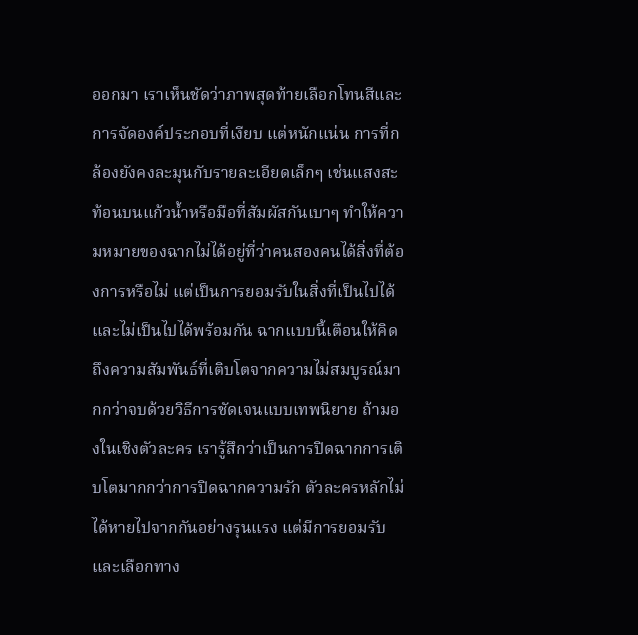ออกมา เราเห็นชัดว่าภาพสุดท้ายเลือกโทนสีและการจัดองค์ประกอบที่เงียบ แต่หนักแน่น การที่กล้องยังคงละมุนกับรายละเอียดเล็กๆ เช่นแสงสะท้อนบนแก้วน้ำหรือมือที่สัมผัสกันเบาๆ ทำให้ความหมายของฉากไม่ได้อยู่ที่ว่าคนสองคนได้สิ่งที่ต้องการหรือไม่ แต่เป็นการยอมรับในสิ่งที่เป็นไปได้และไม่เป็นไปได้พร้อมกัน ฉากแบบนี้เตือนให้คิดถึงความสัมพันธ์ที่เติบโตจากความไม่สมบูรณ์มากกว่าจบด้วยวิธีการชัดเจนแบบเทพนิยาย ถ้ามองในเชิงตัวละคร เรารู้สึกว่าเป็นการปิดฉากการเติบโตมากกว่าการปิดฉากความรัก ตัวละครหลักไม่ได้หายไปจากกันอย่างรุนแรง แต่มีการยอมรับและเลือกทาง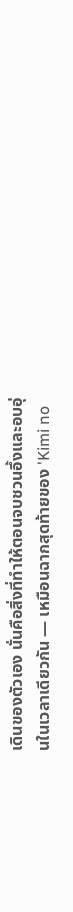เดินของตัวเอง นั่นคือสิ่งที่ทำให้ตอนจบชวนอึ้งและอบอุ่นในเวลาเดียวกัน — เหมือนฉากสุดท้ายของ 'Kimi no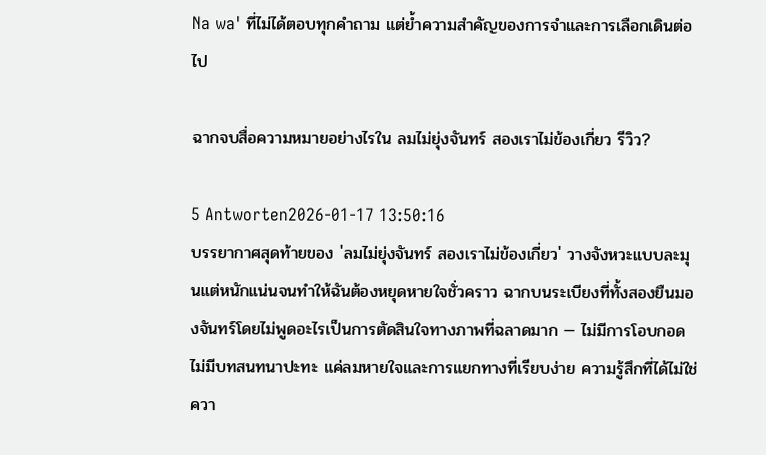Na wa' ที่ไม่ได้ตอบทุกคำถาม แต่ย้ำความสำคัญของการจำและการเลือกเดินต่อไป

ฉากจบสื่อความหมายอย่างไรใน ลมไม่ยุ่งจันทร์ สองเราไม่ข้องเกี่ยว รีวิว?

5 Antworten2026-01-17 13:50:16
บรรยากาศสุดท้ายของ 'ลมไม่ยุ่งจันทร์ สองเราไม่ข้องเกี่ยว' วางจังหวะแบบละมุนแต่หนักแน่นจนทำให้ฉันต้องหยุดหายใจชั่วคราว ฉากบนระเบียงที่ทั้งสองยืนมองจันทร์โดยไม่พูดอะไรเป็นการตัดสินใจทางภาพที่ฉลาดมาก — ไม่มีการโอบกอด ไม่มีบทสนทนาปะทะ แค่ลมหายใจและการแยกทางที่เรียบง่าย ความรู้สึกที่ได้ไม่ใช่ควา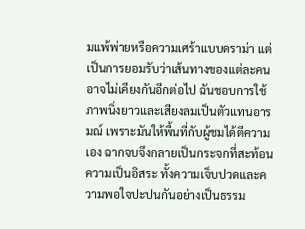มแพ้พ่ายหรือความเศร้าแบบดราม่า แต่เป็นการยอมรับว่าเส้นทางของแต่ละคนอาจไม่เคียงกันอีกต่อไป ฉันชอบการใช้ภาพนิ่งยาวและเสียงลมเป็นตัวแทนอารมณ์ เพราะมันให้พื้นที่กับผู้ชมได้ตีความเอง ฉากจบจึงกลายเป็นกระจกที่สะท้อนความเป็นอิสระ ทั้งความเจ็บปวดและความพอใจปะปนกันอย่างเป็นธรรม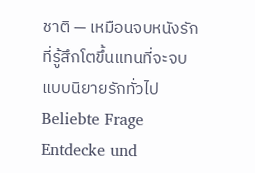ชาติ — เหมือนจบหนังรักที่รู้สึกโตขึ้นแทนที่จะจบแบบนิยายรักทั่วไป
Beliebte Frage
Entdecke und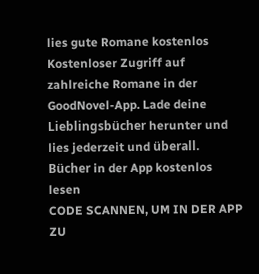lies gute Romane kostenlos
Kostenloser Zugriff auf zahlreiche Romane in der GoodNovel-App. Lade deine Lieblingsbücher herunter und lies jederzeit und überall.
Bücher in der App kostenlos lesen
CODE SCANNEN, UM IN DER APP ZU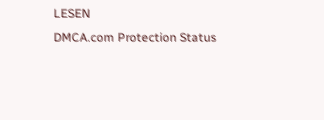LESEN
DMCA.com Protection Status